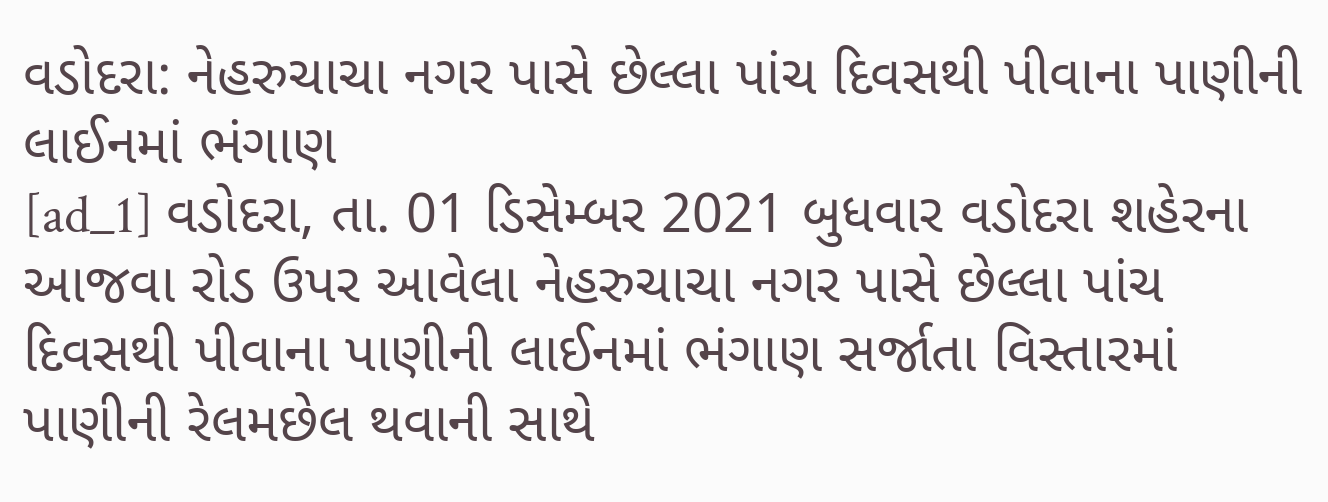વડોદરા: નેહરુચાચા નગર પાસે છેલ્લા પાંચ દિવસથી પીવાના પાણીની લાઈનમાં ભંગાણ
[ad_1] વડોદરા, તા. 01 ડિસેમ્બર 2021 બુધવાર વડોદરા શહેરના આજવા રોડ ઉપર આવેલા નેહરુચાચા નગર પાસે છેલ્લા પાંચ દિવસથી પીવાના પાણીની લાઈનમાં ભંગાણ સર્જાતા વિસ્તારમાં પાણીની રેલમછેલ થવાની સાથે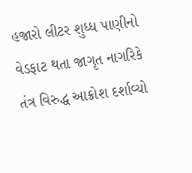હજારો લીટર શુધ્ધ પાણીનો વેડફાટ થતા જાગૃત નાગરિકે તંત્ર વિરુદ્ધ આક્રોશ દર્શાવ્યો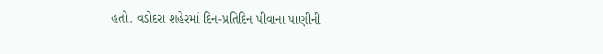હતો. વડોદરા શહેરમાં દિન-પ્રતિદિન પીવાના પાણીની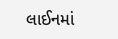લાઈનમાં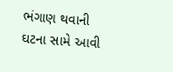ભંગાણ થવાની ઘટના સામે આવી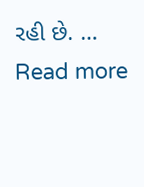રહી છે. … Read more